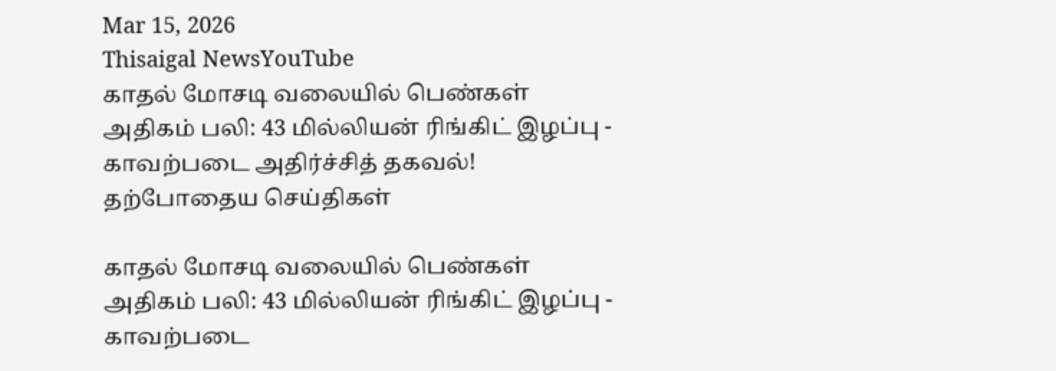Mar 15, 2026
Thisaigal NewsYouTube
காதல் மோசடி வலையில் பெண்கள் அதிகம் பலி: 43 மில்லியன் ரிங்கிட் இழப்பு - காவற்படை அதிர்ச்சித் தகவல்!
தற்போதைய செய்திகள்

காதல் மோசடி வலையில் பெண்கள் அதிகம் பலி: 43 மில்லியன் ரிங்கிட் இழப்பு - காவற்படை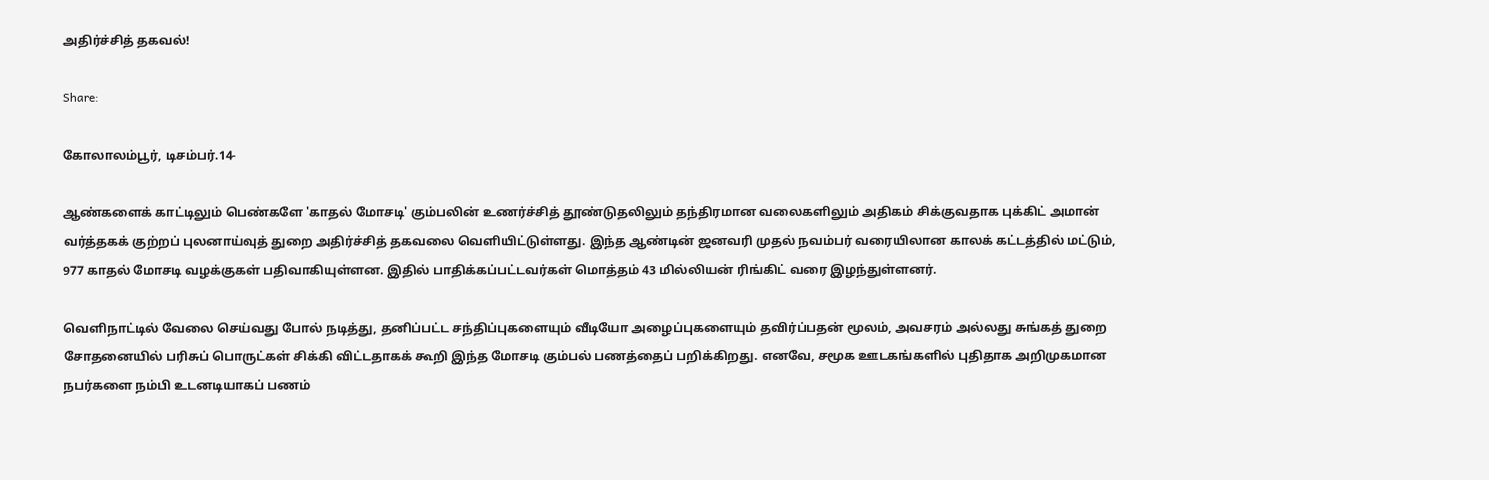அதிர்ச்சித் தகவல்!

Share:

கோலாலம்பூர், டிசம்பர்.14-

ஆண்களைக் காட்டிலும் பெண்களே 'காதல் மோசடி' கும்பலின் உணர்ச்சித் தூண்டுதலிலும் தந்திரமான வலைகளிலும் அதிகம் சிக்குவதாக புக்கிட் அமான் வர்த்தகக் குற்றப் புலனாய்வுத் துறை அதிர்ச்சித் தகவலை வெளியிட்டுள்ளது. இந்த ஆண்டின் ஜனவரி முதல் நவம்பர் வரையிலான காலக் கட்டத்தில் மட்டும், 977 காதல் மோசடி வழக்குகள் பதிவாகியுள்ளன. இதில் பாதிக்கப்பட்டவர்கள் மொத்தம் 43 மில்லியன் ரிங்கிட் வரை இழந்துள்ளனர்.

வெளிநாட்டில் வேலை செய்வது போல் நடித்து, தனிப்பட்ட சந்திப்புகளையும் வீடியோ அழைப்புகளையும் தவிர்ப்பதன் மூலம், அவசரம் அல்லது சுங்கத் துறை சோதனையில் பரிசுப் பொருட்கள் சிக்கி விட்டதாகக் கூறி இந்த மோசடி கும்பல் பணத்தைப் பறிக்கிறது. எனவே, சமூக ஊடகங்களில் புதிதாக அறிமுகமான நபர்களை நம்பி உடனடியாகப் பணம்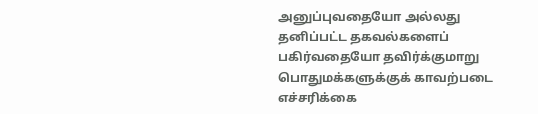அனுப்புவதையோ அல்லது தனிப்பட்ட தகவல்களைப் பகிர்வதையோ தவிர்க்குமாறு பொதுமக்களுக்குக் காவற்படை எச்சரிக்கை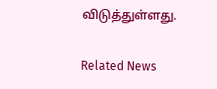விடுத்துள்ளது.

Related News